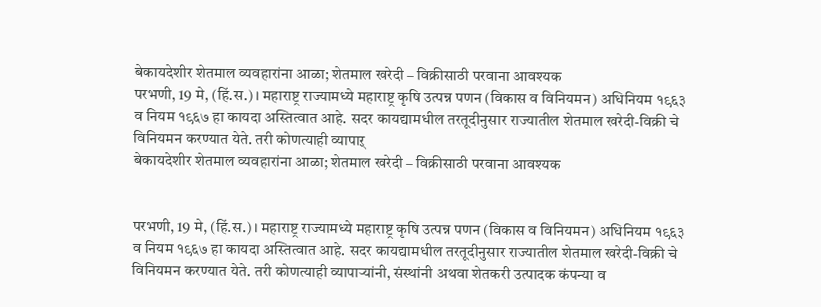बेकायदेशीर शेतमाल व्यवहारांना आळा; शेतमाल खरेदी – विक्रीसाठी परवाना आवश्यक
परभणी, 19 मे, (हिं.स.)। महाराष्ट्र राज्यामध्ये महाराष्ट्र कृषि उत्पन्न पणन (विकास व विनियमन) अधिनियम १९६३ व नियम १९६७ हा कायदा अस्तित्वात आहे. सदर कायद्यामधील तरतूदीनुसार राज्यातील शेतमाल खरेदी-विक्री चे विनियमन करण्यात येते. तरी कोणत्याही व्यापाऱ्
बेकायदेशीर शेतमाल व्यवहारांना आळा; शेतमाल खरेदी – विक्रीसाठी परवाना आवश्यक


परभणी, 19 मे, (हिं.स.)। महाराष्ट्र राज्यामध्ये महाराष्ट्र कृषि उत्पन्न पणन (विकास व विनियमन) अधिनियम १९६३ व नियम १९६७ हा कायदा अस्तित्वात आहे. सदर कायद्यामधील तरतूदीनुसार राज्यातील शेतमाल खरेदी-विक्री चे विनियमन करण्यात येते. तरी कोणत्याही व्यापाऱ्यांनी, संस्थांनी अथवा शेतकरी उत्पादक कंपन्या व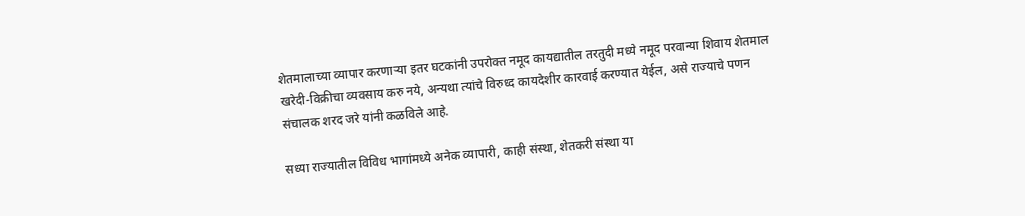शेतमालाच्या व्यापार करणाऱ्या इतर घटकांनी उपरोक्त नमूद कायद्यातील तरतुदी मध्ये नमूद परवान्या शिवाय शेतमाल खरेदी-विक्रीचा व्यवसाय करु नये, अन्यथा त्यांचे विरुध्द कायदेशीर कारवाई करण्यात येईल, असे राज्याचे पणन संचालक शरद जरे यांनी कळविले आहे.

सध्या राज्यातील विविध भागांमध्ये अनेक व्यापारी, काही संस्था, शेतकरी संस्था या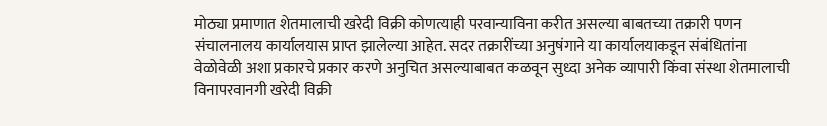मोठ्या प्रमाणात शेतमालाची खरेदी विक्री कोणत्याही परवान्याविना करीत असल्या बाबतच्या तक्रारी पणन संचालनालय कार्यालयास प्राप्त झालेल्या आहेत. सदर तक्रारींच्या अनुषंगाने या कार्यालयाकडून संबंधितांना वेळोवेळी अशा प्रकारचे प्रकार करणे अनुचित असल्याबाबत कळवून सुध्दा अनेक व्यापारी किंवा संस्था शेतमालाची विनापरवानगी खरेदी विक्री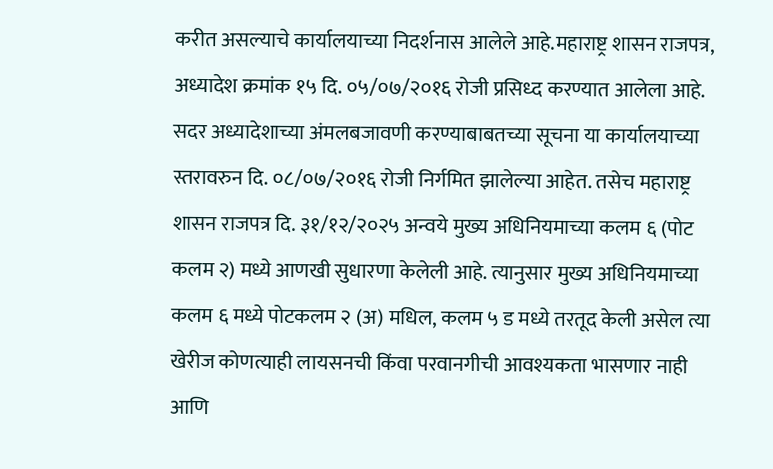करीत असल्याचे कार्यालयाच्या निदर्शनास आलेले आहे.महाराष्ट्र शासन राजपत्र, अध्यादेश क्रमांक १५ दि. ०५/०७/२०१६ रोजी प्रसिध्द करण्यात आलेला आहे. सदर अध्यादेशाच्या अंमलबजावणी करण्याबाबतच्या सूचना या कार्यालयाच्या स्तरावरुन दि. ०८/०७/२०१६ रोजी निर्गमित झालेल्या आहेत. तसेच महाराष्ट्र शासन राजपत्र दि. ३१/१२/२०२५ अन्वये मुख्य अधिनियमाच्या कलम ६ (पोट कलम २) मध्ये आणखी सुधारणा केलेली आहे. त्यानुसार मुख्य अधिनियमाच्या कलम ६ मध्ये पोटकलम २ (अ) मधिल, कलम ५ ड मध्ये तरतूद केली असेल त्या खेरीज कोणत्याही लायसनची किंवा परवानगीची आवश्यकता भासणार नाही आणि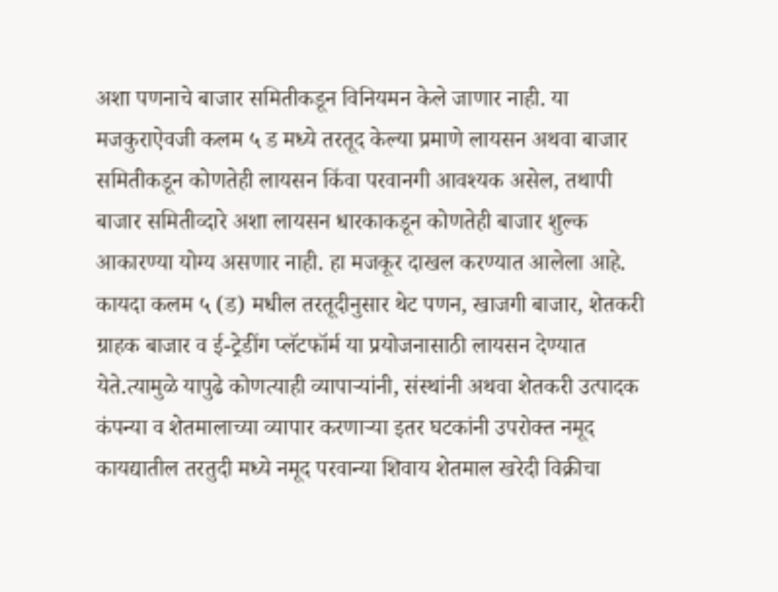अशा पणनाचे बाजार समितीकडून विनियमन केले जाणार नाही. या मजकुराऐवजी कलम ५ ड मध्ये तरतूद केल्या प्रमाणे लायसन अथवा बाजार समितीकडून कोणतेही लायसन किंवा परवानगी आवश्यक असेल, तथापी बाजार समितीव्दारे अशा लायसन धारकाकडून कोणतेही बाजार शुल्क आकारण्या योग्य असणार नाही. हा मजकूर दाखल करण्यात आलेला आहे. कायदा कलम ५ (ड) मधील तरतूदीनुसार थेट पणन, खाजगी बाजार, शेतकरी ग्राहक बाजार व ई-ट्रेडींग प्लॅटफॉर्म या प्रयोजनासाठी लायसन देण्यात येते.त्यामुळे यापुढे कोणत्याही व्यापाऱ्यांनी, संस्थांनी अथवा शेतकरी उत्पादक कंपन्या व शेतमालाच्या व्यापार करणाऱ्या इतर घटकांनी उपरोक्त नमूद कायद्यातील तरतुदी मध्ये नमूद परवान्या शिवाय शेतमाल खरेदी विक्रीचा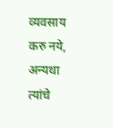व्यवसाय करु नये, अन्यथा त्यांचे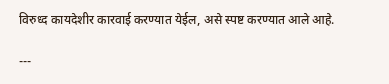विरुध्द कायदेशीर कारवाई करण्यात येईल, असे स्पष्ट करण्यात आले आहे.

---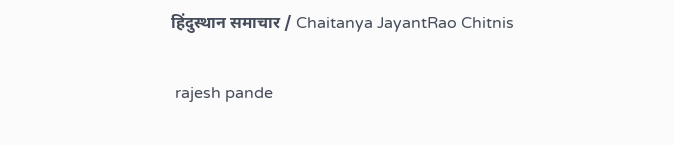हिंदुस्थान समाचार / Chaitanya JayantRao Chitnis


 rajesh pande